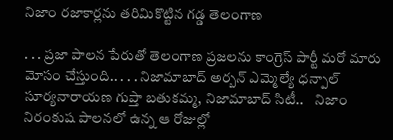నిజాం రజాకార్లను తరిమికొట్టిన గడ్డ తెలంగాణ

. . . ప్రజా పాలన పేరుతో తెలంగాణ ప్రజలను కాంగ్రెస్ పార్టీ మరో మారు మోసం చేస్తుంది.. . . . నిజామాబాద్ అర్బన్ ఎమ్మెల్యే ధన్పాల్ సూర్యనారాయణ గుప్తా బతుకమ్మ, నిజామాబాద్ సిటీ..    నిజాం నిరంకుష పాలనలో ఉన్న ఆ రోజుల్లో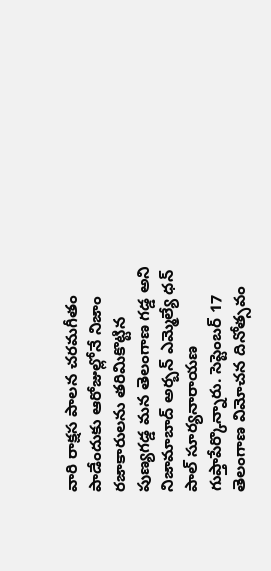వారి రాక్షస పాలన చరమగీతం పాడేందుకు ఆరోజుల్లోనే నిజాం రజాకారులను తరిమికొట్టిన పుణ్యగడ్డ మన తెలంగాణ గడ్డ అని నిజామాబాద్ అర్బన్ ఎమ్మెల్యే ధన్ పాల్ సూర్యనారాయణ గుప్తాపేర్కొన్నారు. సెప్టెంబర్ 17 తెలంగాణ విమోచన దినోత్సవం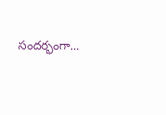సందర్భంగా...